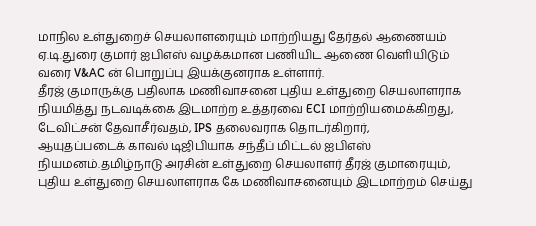மாநில உள்துறைச் செயலாளரையும் மாற்றியது தேர்தல் ஆணையம்
ஏ.டி.துரை குமார் ஐபிஎஸ் வழக்கமான பணியிட ஆணை வெளியிடும் வரை V&AC ன் பொறுப்பு இயக்குனராக உள்ளார்.
தீரஜ் குமாருக்கு பதிலாக மணிவாசனை புதிய உள்துறை செயலாளராக நியமித்து நடவடிக்கை இடமாற்ற உத்தரவை ECI மாற்றியமைக்கிறது, டேவிட்சன் தேவாசீர்வதம், IPS தலைவராக தொடர்கிறார்,
ஆயுதப்படைக் காவல் டிஜிபியாக சந்தீப் மிட்டல் ஐபிஎஸ் நியமனம்.தமிழ்நாடு அரசின் உள்துறை செயலாளர் தீரஜ் குமாரையும், புதிய உள்துறை செயலாளராக கே மணிவாசனையும் இடமாற்றம் செய்து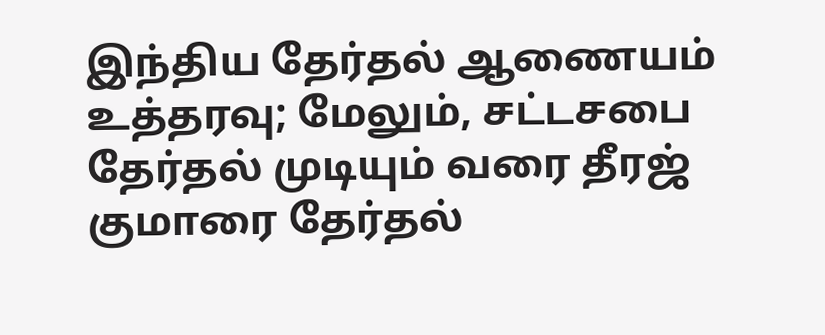இந்திய தேர்தல் ஆணையம் உத்தரவு; மேலும், சட்டசபை தேர்தல் முடியும் வரை தீரஜ் குமாரை தேர்தல்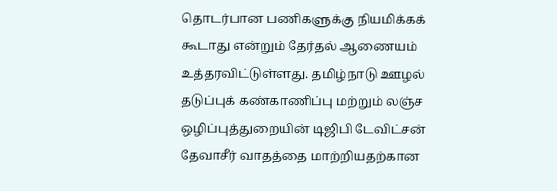தொடர்பான பணிகளுக்கு நியமிக்கக் கூடாது என்றும் தேர்தல் ஆணையம் உத்தரவிட்டுள்ளது. தமிழ்நாடு ஊழல் தடுப்புக் கண்காணிப்பு மற்றும் லஞ்ச ஒழிப்புத்துறையின் டிஜிபி டேவிட்சன் தேவாசீர் வாதத்தை மாற்றியதற்கான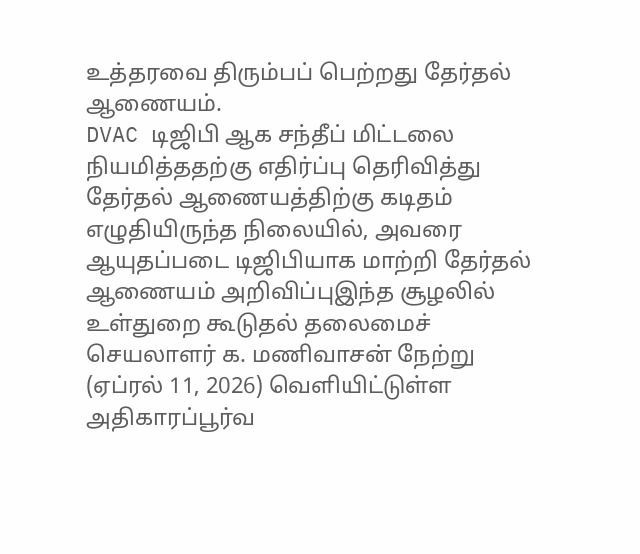உத்தரவை திரும்பப் பெற்றது தேர்தல் ஆணையம்.
DVAC டிஜிபி ஆக சந்தீப் மிட்டலை நியமித்ததற்கு எதிர்ப்பு தெரிவித்து தேர்தல் ஆணையத்திற்கு கடிதம் எழுதியிருந்த நிலையில், அவரை ஆயுதப்படை டிஜிபியாக மாற்றி தேர்தல் ஆணையம் அறிவிப்புஇந்த சூழலில் உள்துறை கூடுதல் தலைமைச் செயலாளர் க. மணிவாசன் நேற்று (ஏப்ரல் 11, 2026) வெளியிட்டுள்ள அதிகாரப்பூர்வ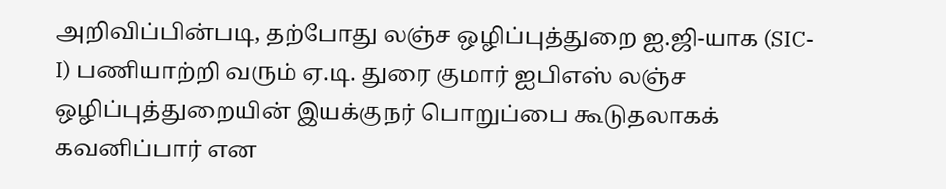அறிவிப்பின்படி, தற்போது லஞ்ச ஒழிப்புத்துறை ஐ.ஜி-யாக (SIC-I) பணியாற்றி வரும் ஏ.டி. துரை குமார் ஐபிஎஸ் லஞ்ச ஒழிப்புத்துறையின் இயக்குநர் பொறுப்பை கூடுதலாகக் கவனிப்பார் என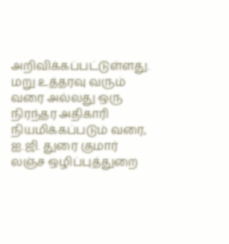அறிவிக்கப்பட்டுள்ளது. மறு உத்தரவு வரும் வரை அல்லது ஒரு நிரந்தர அதிகாரி நியமிக்கப்படும் வரை, ஐ.ஜி. துரை குமார் லஞ்ச ஒழிப்புத்துறை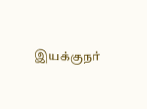இயக்குநர்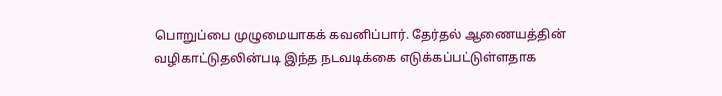பொறுப்பை முழுமையாகக் கவனிப்பார். தேர்தல் ஆணையத்தின் வழிகாட்டுதலின்படி இந்த நடவடிக்கை எடுக்கப்பட்டுள்ளதாக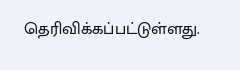தெரிவிக்கப்பட்டுள்ளது.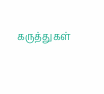கருத்துகள்